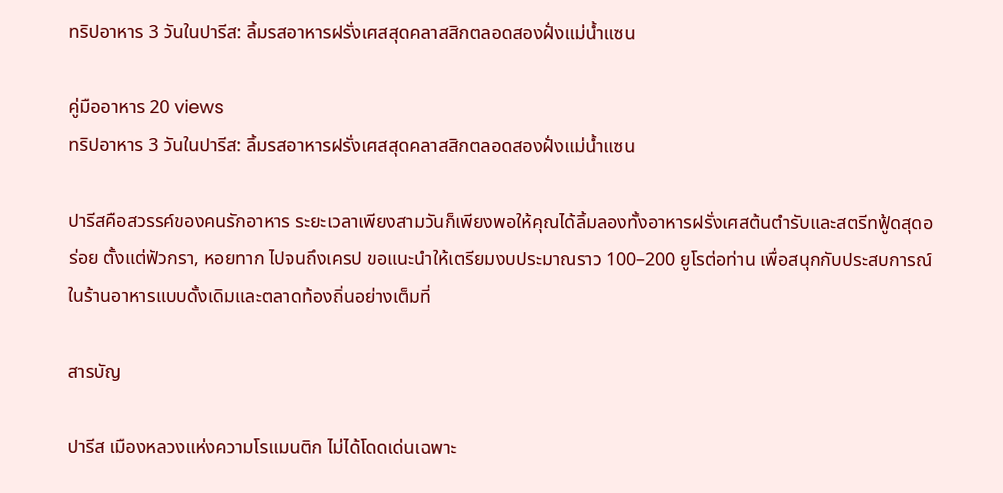ทริปอาหาร 3 วันในปารีส: ลิ้มรสอาหารฝรั่งเศสสุดคลาสสิกตลอดสองฝั่งแม่น้ำแซน

คู่มืออาหาร 20 views
ทริปอาหาร 3 วันในปารีส: ลิ้มรสอาหารฝรั่งเศสสุดคลาสสิกตลอดสองฝั่งแม่น้ำแซน

ปารีสคือสวรรค์ของคนรักอาหาร ระยะเวลาเพียงสามวันก็เพียงพอให้คุณได้ลิ้มลองทั้งอาหารฝรั่งเศสต้นตำรับและสตรีทฟู้ดสุดอร่อย ตั้งแต่ฟัวกรา, หอยทาก ไปจนถึงเครป ขอแนะนำให้เตรียมงบประมาณราว 100–200 ยูโรต่อท่าน เพื่อสนุกกับประสบการณ์ในร้านอาหารแบบดั้งเดิมและตลาดท้องถิ่นอย่างเต็มที่

สารบัญ

ปารีส เมืองหลวงแห่งความโรแมนติก ไม่ได้โดดเด่นเฉพาะ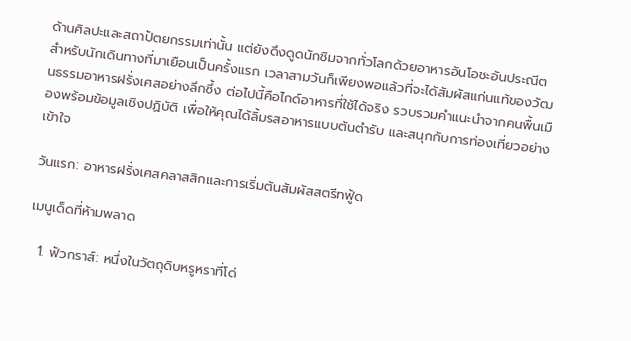ด้านศิลปะและสถาปัตยกรรมเท่านั้น แต่ยังดึงดูดนักชิมจากทั่วโลกด้วยอาหารอันโอชะอันประณีต สำหรับนักเดินทางที่มาเยือนเป็นครั้งแรก เวลาสามวันก็เพียงพอแล้วที่จะได้สัมผัสแก่นแท้ของวัฒนธรรมอาหารฝรั่งเศสอย่างลึกซึ้ง ต่อไปนี้คือไกด์อาหารที่ใช้ได้จริง รวบรวมคำแนะนำจากคนพื้นเมืองพร้อมข้อมูลเชิงปฏิบัติ เพื่อให้คุณได้ลิ้มรสอาหารแบบต้นตำรับ และสนุกกับการท่องเที่ยวอย่างเข้าใจ

วันแรก: อาหารฝรั่งเศสคลาสสิกและการเริ่มต้นสัมผัสสตรีทฟู้ด

เมนูเด็ดที่ห้ามพลาด

  1. ฟัวกราส์: หนึ่งในวัตถุดิบหรูหราที่โด่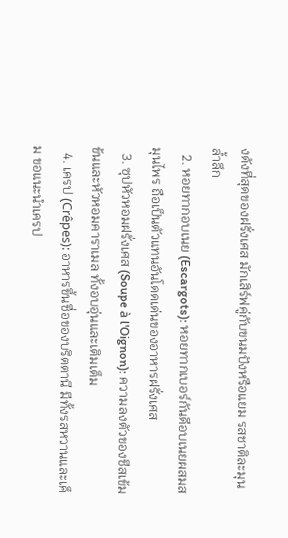งดังที่สุดของฝรั่งเศส มักเสิร์ฟคู่กับขนมปังหรือแยม รสชาติละมุนล้ำลึก
  2. หอยทากอบเนย (Escargots): หอยทากเบอร์กันดีอบเนยผสมสมุนไพร ถือเป็นตัวแทนอันโดดเด่นของอาหารฝรั่งเศส
  3. ซุปหัวหอมฝรั่งเศส (Soupe à l'Oignon): ความลงตัวของชีสเข้มข้นและหัวหอมคาราเมล ทั้งอบอุ่นและเติมเต็ม
  4. เครป (Crêpes): อาหารขึ้นชื่อของบริตตานี มีทั้งรสหวานและเค็ม ขอแนะนำเครป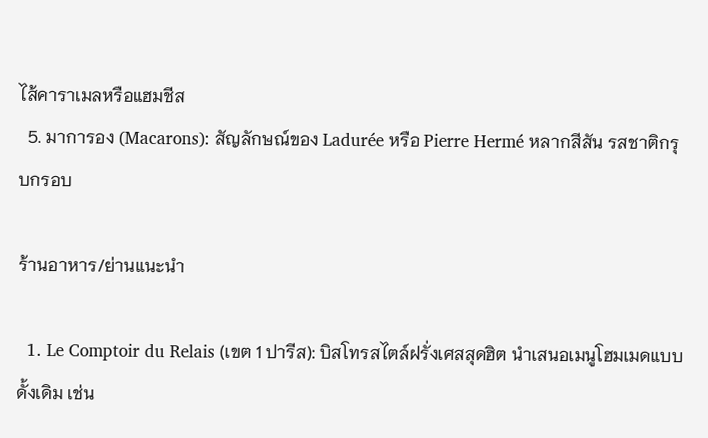ไส้คาราเมลหรือแฮมชีส
  5. มาการอง (Macarons): สัญลักษณ์ของ Ladurée หรือ Pierre Hermé หลากสีสัน รสชาติกรุบกรอบ

ร้านอาหาร/ย่านแนะนำ

  1. Le Comptoir du Relais (เขต 1 ปารีส): บิสโทรสไตล์ฝรั่งเศสสุดฮิต นำเสนอเมนูโฮมเมดแบบดั้งเดิม เช่น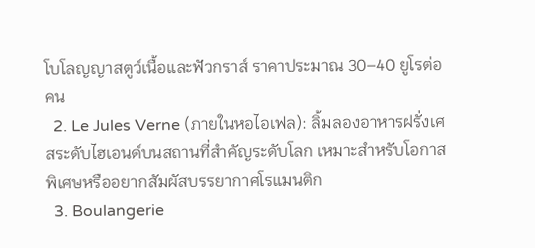โบโลญญาสตูว์เนื้อและฟัวกราส์ ราคาประมาณ 30–40 ยูโรต่อคน
  2. Le Jules Verne (ภายในหอไอเฟล): ลิ้มลองอาหารฝรั่งเศสระดับไฮเอนด์บนสถานที่สำคัญระดับโลก เหมาะสำหรับโอกาสพิเศษหรืออยากสัมผัสบรรยากาศโรแมนติก
  3. Boulangerie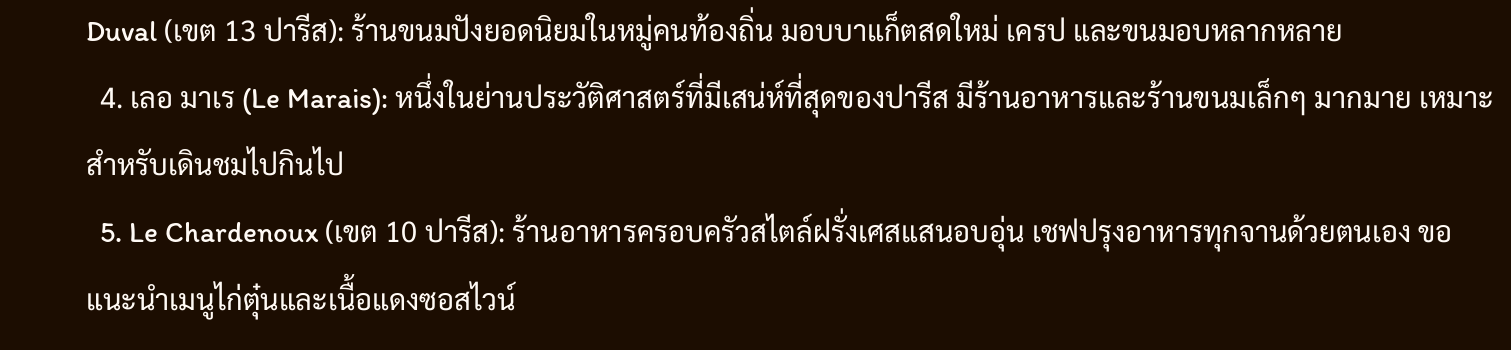Duval (เขต 13 ปารีส): ร้านขนมปังยอดนิยมในหมู่คนท้องถิ่น มอบบาแก็ตสดใหม่ เครป และขนมอบหลากหลาย
  4. เลอ มาเร (Le Marais): หนึ่งในย่านประวัติศาสตร์ที่มีเสน่ห์ที่สุดของปารีส มีร้านอาหารและร้านขนมเล็กๆ มากมาย เหมาะสำหรับเดินชมไปกินไป
  5. Le Chardenoux (เขต 10 ปารีส): ร้านอาหารครอบครัวสไตล์ฝรั่งเศสแสนอบอุ่น เชฟปรุงอาหารทุกจานด้วยตนเอง ขอแนะนำเมนูไก่ตุ๋นและเนื้อแดงซอสไวน์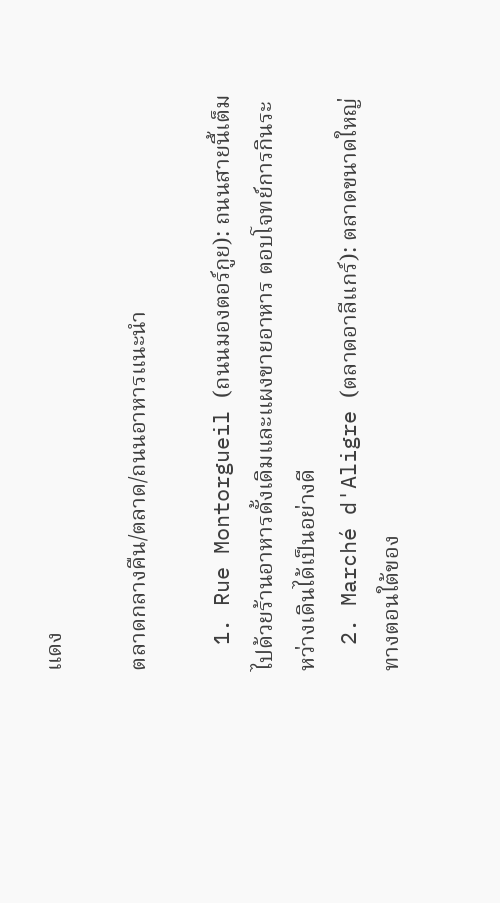แดง

ตลาดกลางคืน/ตลาด/ถนนอาหารแนะนำ

  1. Rue Montorgueil (ถนนมองตอร์กูย): ถนนสายนี้เต็มไปด้วยร้านอาหารดั้งเดิมและแผงขายอาหาร ตอบโจทย์การกินระหว่างเดินได้เป็นอย่างดี
  2. Marché d'Aligre (ตลาดอาลีแกร์): ตลาดขนาดใหญ่ทางตอนใต้ของ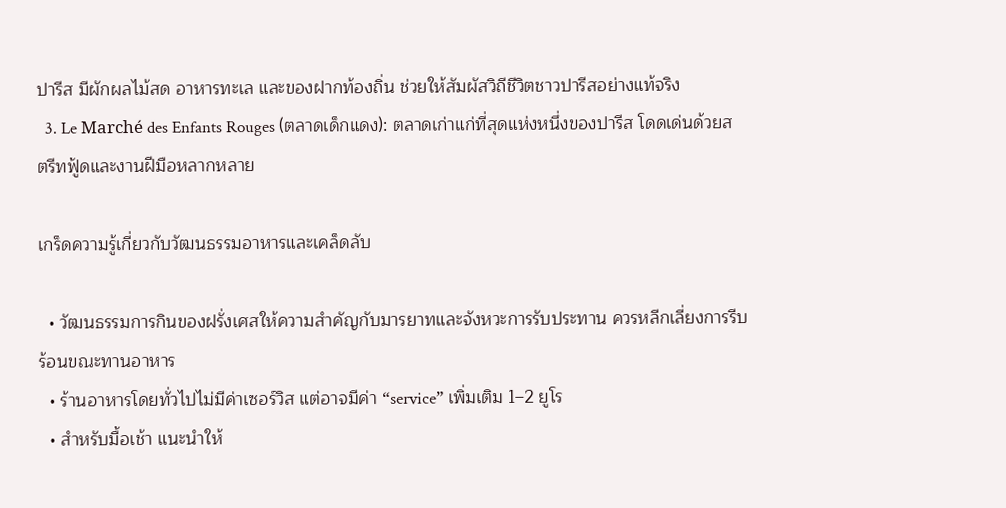ปารีส มีผักผลไม้สด อาหารทะเล และของฝากท้องถิ่น ช่วยให้สัมผัสวิถีชีวิตชาวปารีสอย่างแท้จริง
  3. Le Marché des Enfants Rouges (ตลาดเด็กแดง): ตลาดเก่าแก่ที่สุดแห่งหนึ่งของปารีส โดดเด่นด้วยสตรีทฟู้ดและงานฝีมือหลากหลาย

เกร็ดความรู้เกี่ยวกับวัฒนธรรมอาหารและเคล็ดลับ

  • วัฒนธรรมการกินของฝรั่งเศสให้ความสำคัญกับมารยาทและจังหวะการรับประทาน ควรหลีกเลี่ยงการรีบร้อนขณะทานอาหาร
  • ร้านอาหารโดยทั่วไปไม่มีค่าเซอร์วิส แต่อาจมีค่า “service” เพิ่มเติม 1–2 ยูโร
  • สำหรับมื้อเช้า แนะนำให้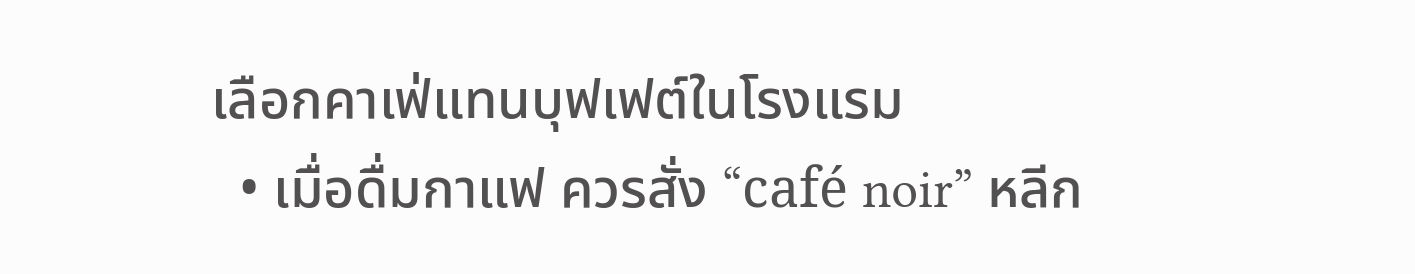เลือกคาเฟ่แทนบุฟเฟต์ในโรงแรม
  • เมื่อดื่มกาแฟ ควรสั่ง “café noir” หลีก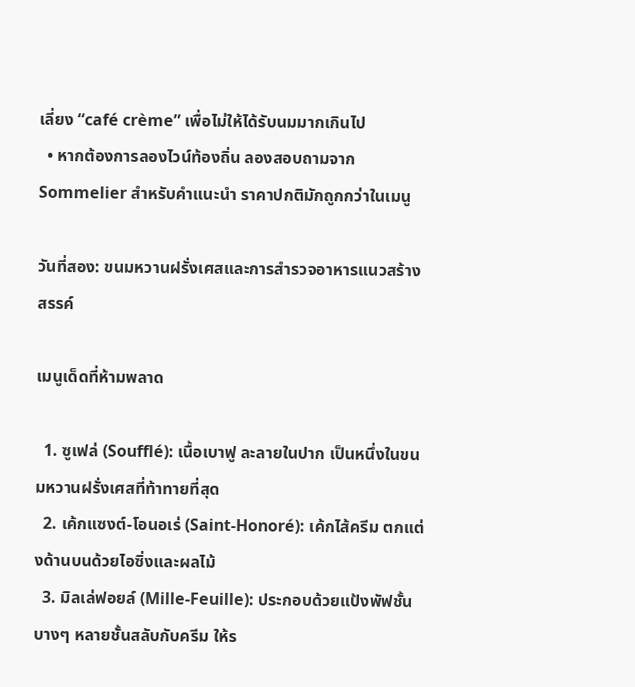เลี่ยง “café crème” เพื่อไม่ให้ได้รับนมมากเกินไป
  • หากต้องการลองไวน์ท้องถิ่น ลองสอบถามจาก Sommelier สำหรับคำแนะนำ ราคาปกติมักถูกกว่าในเมนู

วันที่สอง: ขนมหวานฝรั่งเศสและการสำรวจอาหารแนวสร้างสรรค์

เมนูเด็ดที่ห้ามพลาด

  1. ซูเฟล่ (Soufflé): เนื้อเบาฟู ละลายในปาก เป็นหนึ่งในขนมหวานฝรั่งเศสที่ท้าทายที่สุด
  2. เค้กแซงต์-โอนอเร่ (Saint-Honoré): เค้กไส้ครีม ตกแต่งด้านบนด้วยไอซิ่งและผลไม้
  3. มิลเล่ฟอยล์ (Mille-Feuille): ประกอบด้วยแป้งพัฟชั้นบางๆ หลายชั้นสลับกับครีม ให้ร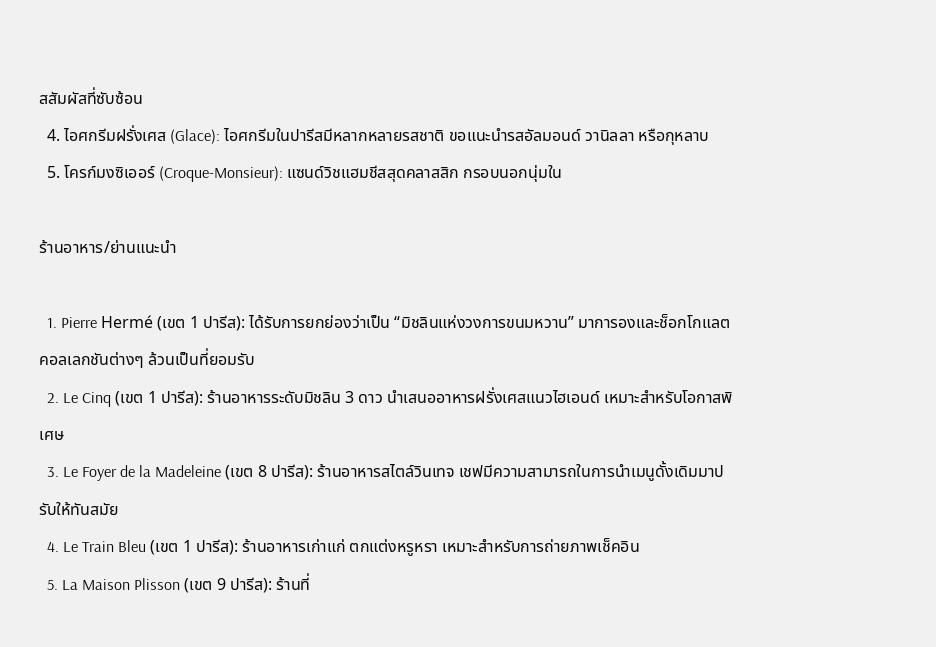สสัมผัสที่ซับซ้อน
  4. ไอศกรีมฝรั่งเศส (Glace): ไอศกรีมในปารีสมีหลากหลายรสชาติ ขอแนะนำรสอัลมอนด์ วานิลลา หรือกุหลาบ
  5. โครก์มงซิเออร์ (Croque-Monsieur): แซนด์วิชแฮมชีสสุดคลาสสิก กรอบนอกนุ่มใน

ร้านอาหาร/ย่านแนะนำ

  1. Pierre Hermé (เขต 1 ปารีส): ได้รับการยกย่องว่าเป็น “มิชลินแห่งวงการขนมหวาน” มาการองและช็อกโกแลตคอลเลกชันต่างๆ ล้วนเป็นที่ยอมรับ
  2. Le Cinq (เขต 1 ปารีส): ร้านอาหารระดับมิชลิน 3 ดาว นำเสนออาหารฝรั่งเศสแนวไฮเอนด์ เหมาะสำหรับโอกาสพิเศษ
  3. Le Foyer de la Madeleine (เขต 8 ปารีส): ร้านอาหารสไตล์วินเทจ เชฟมีความสามารถในการนำเมนูดั้งเดิมมาปรับให้ทันสมัย
  4. Le Train Bleu (เขต 1 ปารีส): ร้านอาหารเก่าแก่ ตกแต่งหรูหรา เหมาะสำหรับการถ่ายภาพเช็คอิน
  5. La Maison Plisson (เขต 9 ปารีส): ร้านที่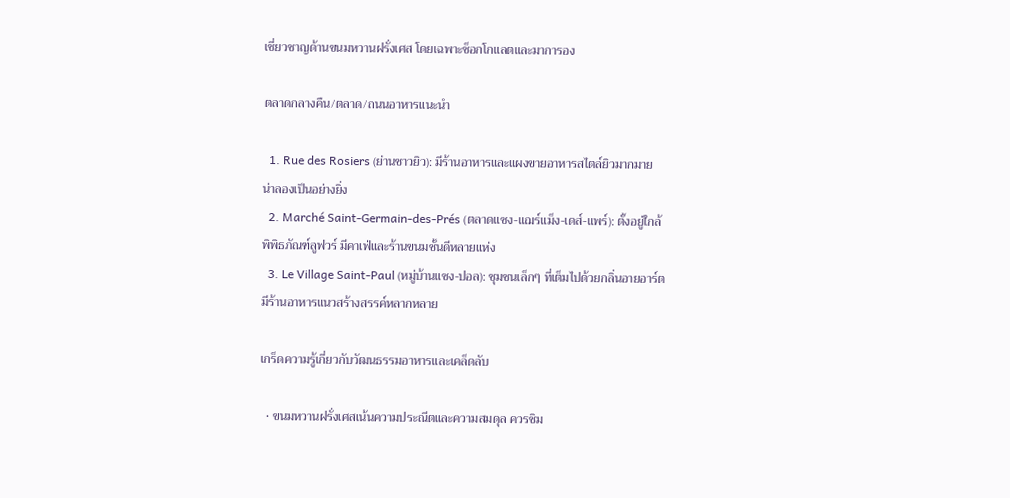เชี่ยวชาญด้านขนมหวานฝรั่งเศส โดยเฉพาะช็อกโกแลตและมาการอง

ตลาดกลางคืน/ตลาด/ถนนอาหารแนะนำ

  1. Rue des Rosiers (ย่านชาวยิว): มีร้านอาหารและแผงขายอาหารสไตล์ยิวมากมาย น่าลองเป็นอย่างยิ่ง
  2. Marché Saint-Germain-des-Prés (ตลาดแซง-แฌร์แม็ง-เดส์-แพร์): ตั้งอยู่ใกล้พิพิธภัณฑ์ลูฟวร์ มีคาเฟ่และร้านขนมชั้นดีหลายแห่ง
  3. Le Village Saint-Paul (หมู่บ้านแซง-ปอล): ชุมชนเล็กๆ ที่เต็มไปด้วยกลิ่นอายอาร์ต มีร้านอาหารแนวสร้างสรรค์หลากหลาย

เกร็ดความรู้เกี่ยวกับวัฒนธรรมอาหารและเคล็ดลับ

  • ขนมหวานฝรั่งเศสเน้นความประณีตและความสมดุล ควรชิม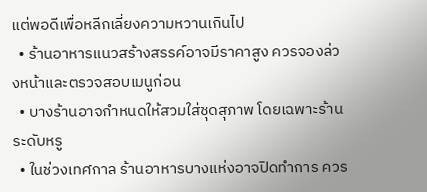แต่พอดีเพื่อหลีกเลี่ยงความหวานเกินไป
  • ร้านอาหารแนวสร้างสรรค์อาจมีราคาสูง ควรจองล่วงหน้าและตรวจสอบเมนูก่อน
  • บางร้านอาจกำหนดให้สวมใส่ชุดสุภาพ โดยเฉพาะร้านระดับหรู
  • ในช่วงเทศกาล ร้านอาหารบางแห่งอาจปิดทำการ ควร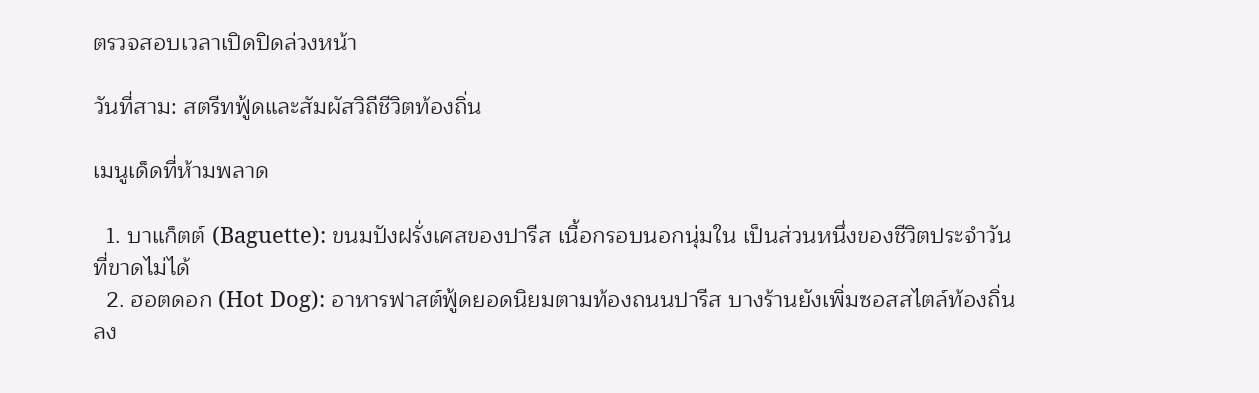ตรวจสอบเวลาเปิดปิดล่วงหน้า

วันที่สาม: สตรีทฟู้ดและสัมผัสวิถีชีวิตท้องถิ่น

เมนูเด็ดที่ห้ามพลาด

  1. บาแก็ตต์ (Baguette): ขนมปังฝรั่งเศสของปารีส เนื้อกรอบนอกนุ่มใน เป็นส่วนหนึ่งของชีวิตประจำวันที่ขาดไม่ได้
  2. ฮอตดอก (Hot Dog): อาหารฟาสต์ฟู้ดยอดนิยมตามท้องถนนปารีส บางร้านยังเพิ่มซอสสไตล์ท้องถิ่นลง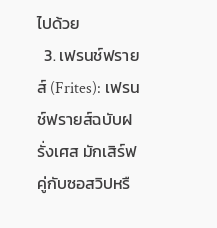ไปด้วย
  3. เฟรนช์ฟรายส์ (Frites): เฟรนช์ฟรายส์ฉบับฝรั่งเศส มักเสิร์ฟคู่กับซอสวิปหรื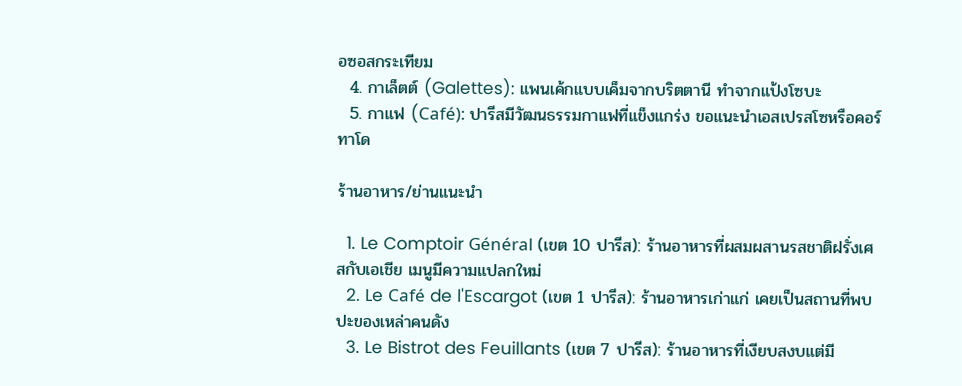อซอสกระเทียม
  4. กาเล็ตต์ (Galettes): แพนเค้กแบบเค็มจากบริตตานี ทำจากแป้งโซบะ
  5. กาแฟ (Café): ปารีสมีวัฒนธรรมกาแฟที่แข็งแกร่ง ขอแนะนำเอสเปรสโซหรือคอร์ทาโด

ร้านอาหาร/ย่านแนะนำ

  1. Le Comptoir Général (เขต 10 ปารีส): ร้านอาหารที่ผสมผสานรสชาติฝรั่งเศสกับเอเชีย เมนูมีความแปลกใหม่
  2. Le Café de l'Escargot (เขต 1 ปารีส): ร้านอาหารเก่าแก่ เคยเป็นสถานที่พบปะของเหล่าคนดัง
  3. Le Bistrot des Feuillants (เขต 7 ปารีส): ร้านอาหารที่เงียบสงบแต่มี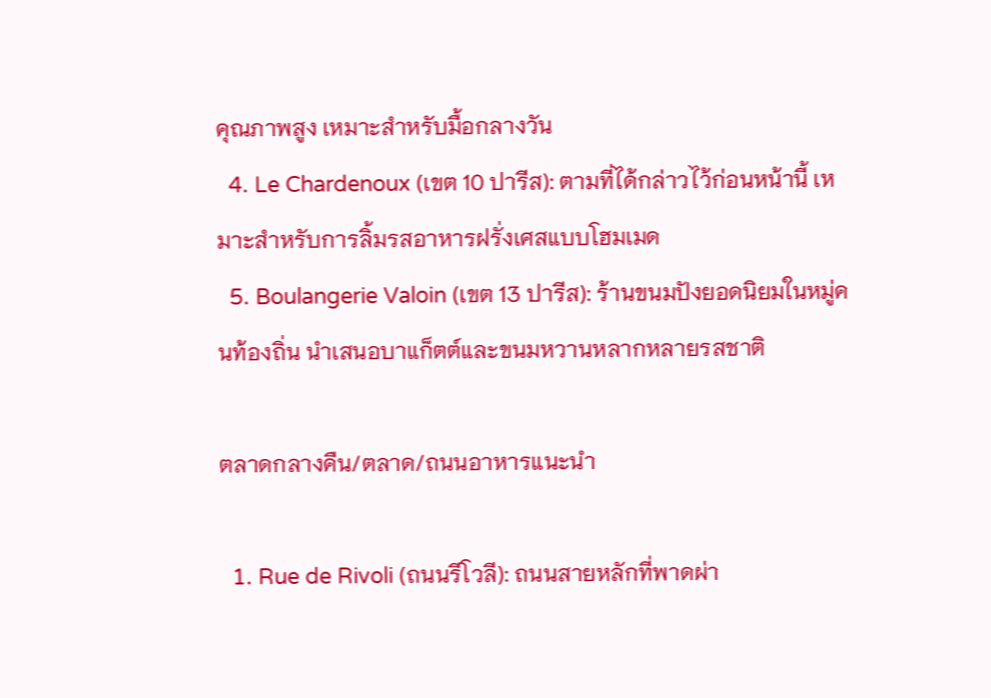คุณภาพสูง เหมาะสำหรับมื้อกลางวัน
  4. Le Chardenoux (เขต 10 ปารีส): ตามที่ได้กล่าวไว้ก่อนหน้านี้ เหมาะสำหรับการลิ้มรสอาหารฝรั่งเศสแบบโฮมเมด
  5. Boulangerie Valoin (เขต 13 ปารีส): ร้านขนมปังยอดนิยมในหมู่คนท้องถิ่น นำเสนอบาแก็ตต์และขนมหวานหลากหลายรสชาติ

ตลาดกลางคืน/ตลาด/ถนนอาหารแนะนำ

  1. Rue de Rivoli (ถนนรีโวลี): ถนนสายหลักที่พาดผ่า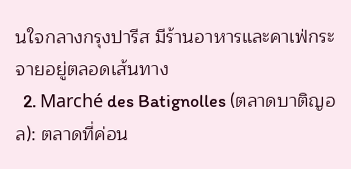นใจกลางกรุงปารีส มีร้านอาหารและคาเฟ่กระจายอยู่ตลอดเส้นทาง
  2. Marché des Batignolles (ตลาดบาติญอล): ตลาดที่ค่อน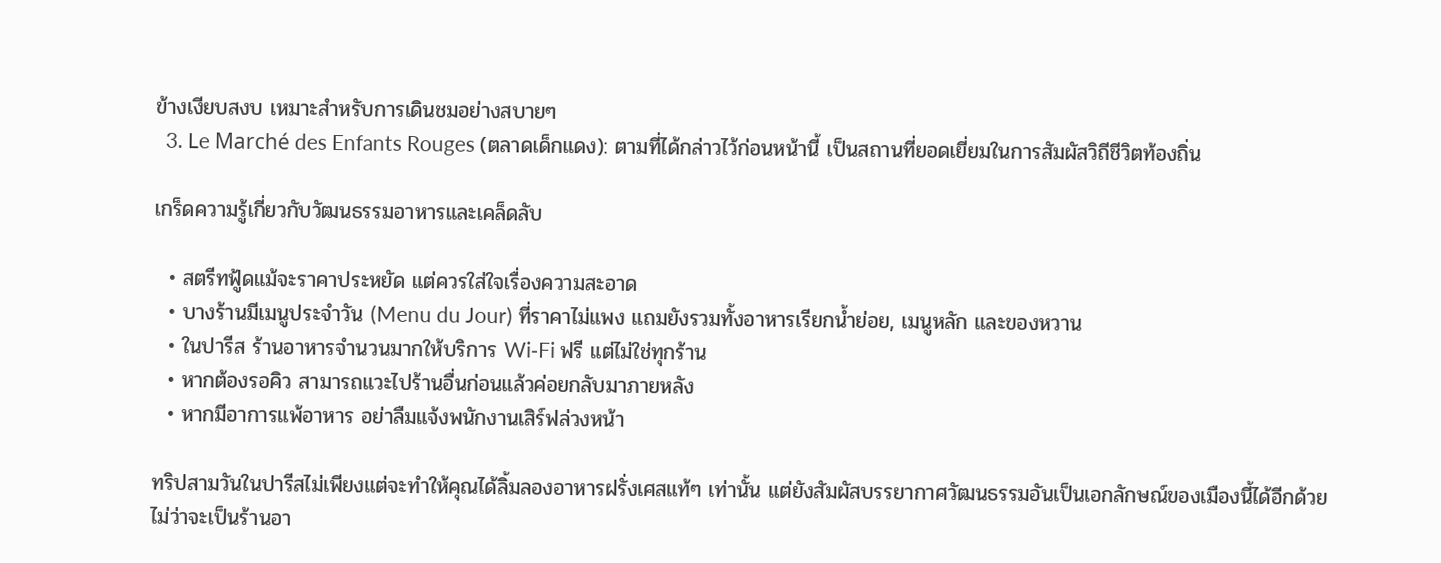ข้างเงียบสงบ เหมาะสำหรับการเดินชมอย่างสบายๆ
  3. Le Marché des Enfants Rouges (ตลาดเด็กแดง): ตามที่ได้กล่าวไว้ก่อนหน้านี้ เป็นสถานที่ยอดเยี่ยมในการสัมผัสวิถีชีวิตท้องถิ่น

เกร็ดความรู้เกี่ยวกับวัฒนธรรมอาหารและเคล็ดลับ

  • สตรีทฟู้ดแม้จะราคาประหยัด แต่ควรใส่ใจเรื่องความสะอาด
  • บางร้านมีเมนูประจำวัน (Menu du Jour) ที่ราคาไม่แพง แถมยังรวมทั้งอาหารเรียกน้ำย่อย, เมนูหลัก และของหวาน
  • ในปารีส ร้านอาหารจำนวนมากให้บริการ Wi‑Fi ฟรี แต่ไม่ใช่ทุกร้าน
  • หากต้องรอคิว สามารถแวะไปร้านอื่นก่อนแล้วค่อยกลับมาภายหลัง
  • หากมีอาการแพ้อาหาร อย่าลืมแจ้งพนักงานเสิร์ฟล่วงหน้า

ทริปสามวันในปารีสไม่เพียงแต่จะทำให้คุณได้ลิ้มลองอาหารฝรั่งเศสแท้ๆ เท่านั้น แต่ยังสัมผัสบรรยากาศวัฒนธรรมอันเป็นเอกลักษณ์ของเมืองนี้ได้อีกด้วย ไม่ว่าจะเป็นร้านอา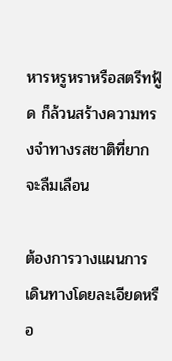หารหรูหราหรือสตรีทฟู้ด ก็ล้วนสร้างความทรงจำทางรสชาติที่ยากจะลืมเลือน

ต้องการวางแผนการเดินทางโดยละเอียดหรือ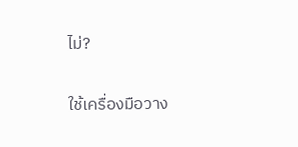ไม่?

ใช้เครื่องมือวาง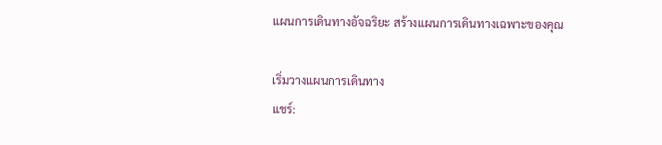แผนการเดินทางอัจฉริยะ สร้างแผนการเดินทางเฉพาะของคุณ

เริ่มวางแผนการเดินทาง
แชร์: